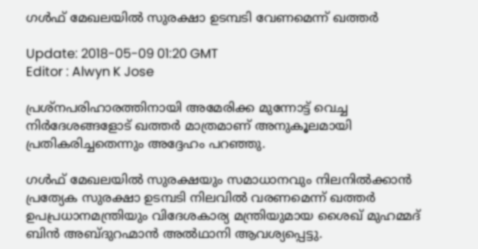ഗള്‍ഫ് മേഖലയില്‍ സുരക്ഷാ ഉടമ്പടി വേണമെന്ന് ഖത്തര്‍

Update: 2018-05-09 01:20 GMT
Editor : Alwyn K Jose

പ്രശ്‌നപരിഹാരത്തിനായി അമേരിക്ക മുന്നോട്ട് വെച്ച നിര്‍ദേശങ്ങളോട് ഖത്തര്‍ മാത്രമാണ് അനുകൂലമായി പ്രതികരിച്ചതെന്നും അദ്ദേഹം പറഞ്ഞു.

ഗള്‍ഫ് മേഖലയില്‍ സുരക്ഷയും സമാധാനവും നിലനില്‍ക്കാന്‍ പ്രത്യേക സുരക്ഷാ ഉടമ്പടി നിലവില്‍ വരണമെന്ന് ഖത്തര്‍ ഉപപ്രധാനമന്ത്രിയും വിദേശകാര്യ മന്ത്രിയുമായ ശൈഖ് മുഹമ്മദ് ബിന്‍ അബ്ദുറഹ്മാന്‍ അല്‍ഥാനി ആവശ്യപ്പെട്ടു.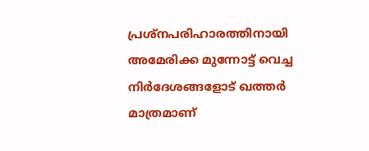പ്രശ്‌നപരിഹാരത്തിനായി അമേരിക്ക മുന്നോട്ട് വെച്ച നിര്‍ദേശങ്ങളോട് ഖത്തര്‍ മാത്രമാണ്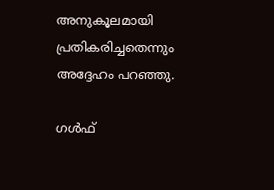അനുകൂലമായി പ്രതികരിച്ചതെന്നും അദ്ദേഹം പറഞ്ഞു.

ഗള്‍ഫ്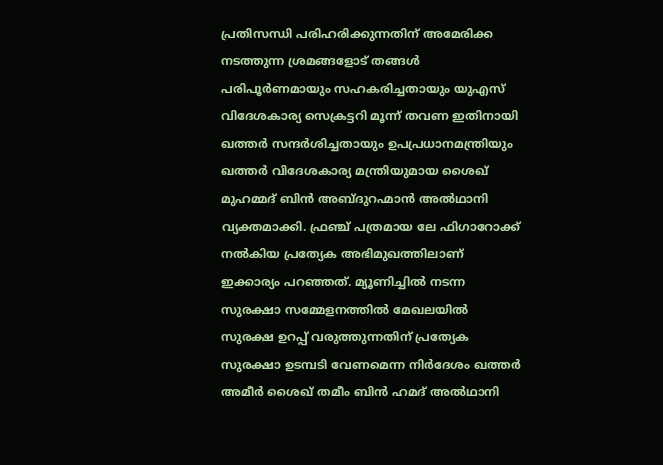പ്രതിസന്ധി പരിഹരിക്കുന്നതിന് അമേരിക്ക നടത്തുന്ന ശ്രമങ്ങളോട് തങ്ങള്‍ പരിപൂര്‍ണമായും സഹകരിച്ചതായും യുഎസ് വിദേശകാര്യ സെക്രട്ടറി മൂന്ന് തവണ ഇതിനായി ഖത്തര്‍ സന്ദര്‍ശിച്ചതായും ഉപപ്രധാനമന്ത്രിയും ഖത്തര്‍ വിദേശകാര്യ മന്ത്രിയുമായ ശൈഖ് മുഹമ്മദ് ബിന്‍ അബ്ദുറഹ്മാന്‍ അല്‍ഥാനി വ്യക്തമാക്കി. ഫ്രഞ്ച് പത്രമായ ലേ ഫിഗാറോക്ക് നല്‍കിയ പ്രത്യേക അഭിമുഖത്തിലാണ് ഇക്കാര്യം പറഞ്ഞത്. മ്യൂണിച്ചില്‍ നടന്ന സുരക്ഷാ സമ്മേളനത്തില്‍ മേഖലയില്‍ സുരക്ഷ ഉറപ്പ് വരുത്തുന്നതിന് പ്രത്യേക സുരക്ഷാ ഉടമ്പടി വേണമെന്ന നിര്‍ദേശം ഖത്തര്‍ അമീര്‍ ശൈഖ് തമീം ബിന്‍ ഹമദ് അല്‍ഥാനി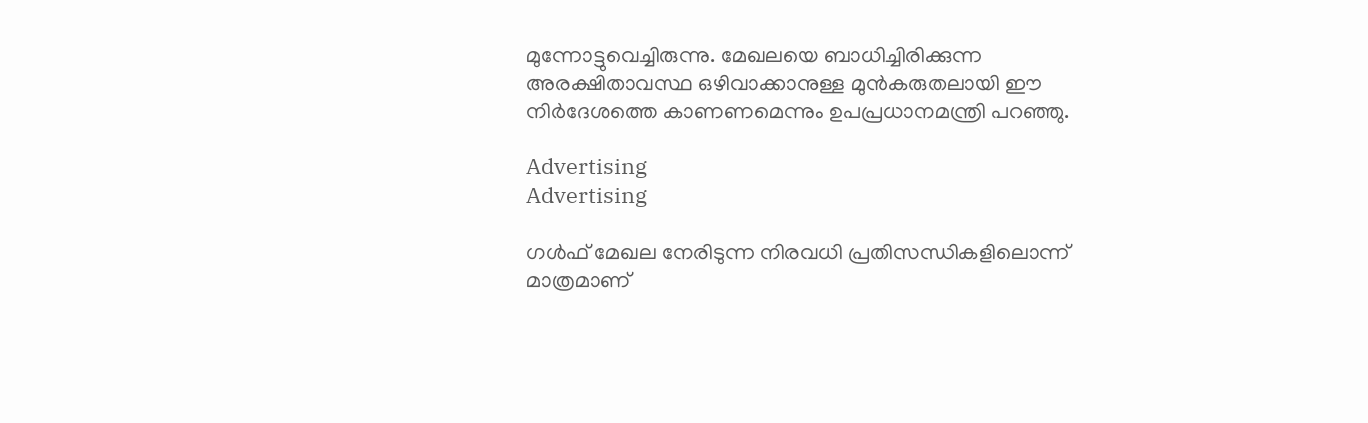മുന്നോട്ടുവെച്ചിരുന്നു. മേഖലയെ ബാധിച്ചിരിക്കുന്ന അരക്ഷിതാവസ്ഥ ഒഴിവാക്കാനുള്ള മുന്‍കരുതലായി ഈ നിര്‍ദേശത്തെ കാണണമെന്നും ഉപപ്രധാനമന്ത്രി പറഞ്ഞു.

Advertising
Advertising

ഗള്‍ഫ് മേഖല നേരിടുന്ന നിരവധി പ്രതിസന്ധികളിലൊന്ന് മാത്രമാണ്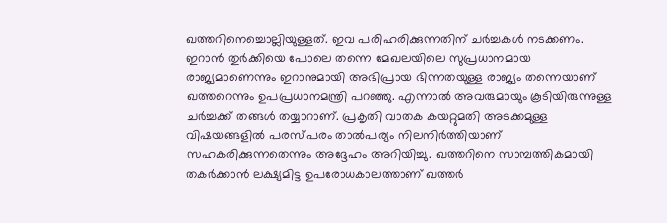ഖത്തറിനെച്ചൊല്ലിയുള്ളത്. ഇവ പരിഹരിക്കുന്നതിന് ചര്‍ച്ചകള്‍ നടക്കണം. ഇറാന്‍ തുര്‍ക്കിയെ പോലെ തന്നെ മേഖലയിലെ സുപ്രധാനമായ രാജ്യമാണെന്നും ഇറാനുമായി അഭിപ്രായ ഭിന്നതയുള്ള രാജ്യം തന്നെയാണ് ഖത്തറെന്നും ഉപപ്രധാനമന്ത്രി പറഞ്ഞു. എന്നാല്‍ അവരുമായും കൂടിയിരുന്നുള്ള ചര്‍ച്ചക്ക് തങ്ങള്‍ തയ്യാറാണ്. പ്രകൃതി വാതക കയറ്റുമതി അടക്കമുള്ള വിഷയങ്ങളില്‍ പരസ്പരം താല്‍പര്യം നിലനിര്‍ത്തിയാണ് സഹകരിക്കുന്നതെന്നും അദ്ദേഹം അറിയിച്ചു. ഖത്തറിനെ സാമ്പത്തികമായി തകര്‍ക്കാന്‍ ലക്ഷ്യമിട്ട ഉപരോധകാലത്താണ് ഖത്തര്‍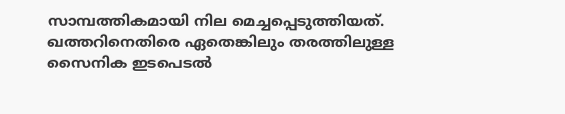സാമ്പത്തികമായി നില മെച്ചപ്പെടുത്തിയത്‌. ഖത്തറിനെതിരെ ഏതെങ്കിലും തരത്തിലുള്ള സൈനിക ഇടപെടല്‍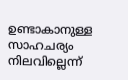ഉണ്ടാകാനുള്ള സാഹചര്യം നിലവില്ലെന്ന്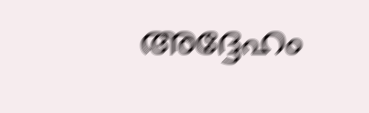അദ്ദേഹം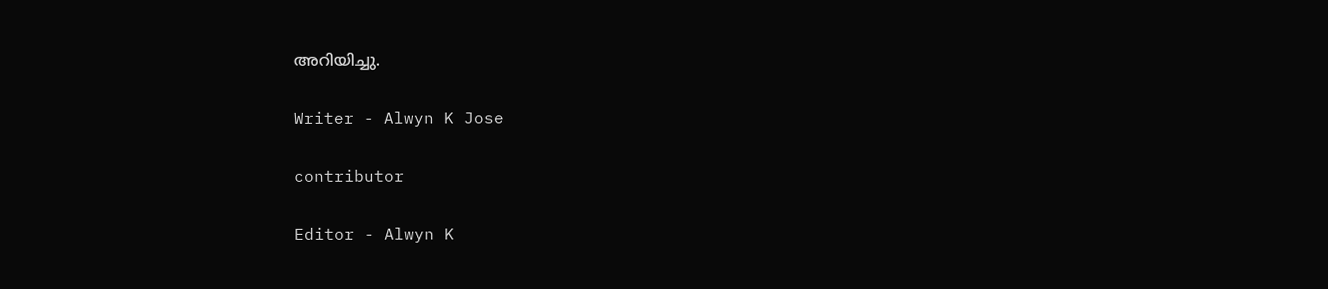അറിയിച്ചു.

Writer - Alwyn K Jose

contributor

Editor - Alwyn K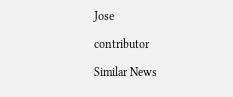Jose

contributor

Similar News